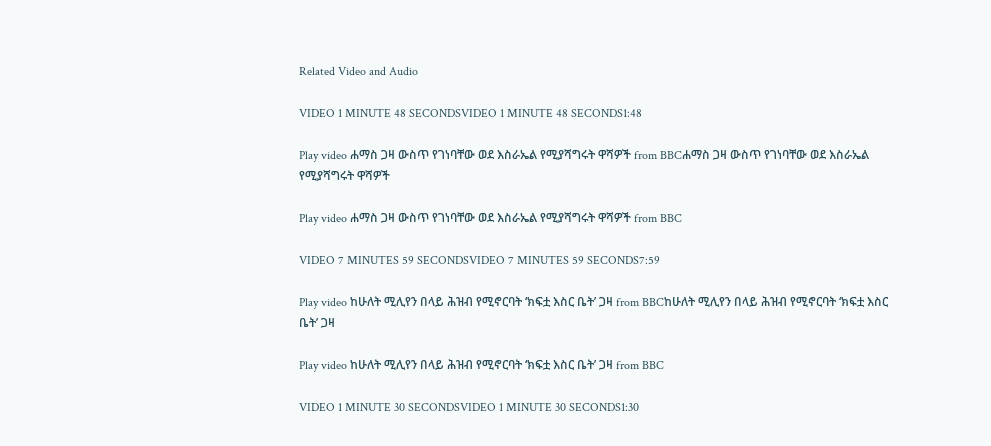Related Video and Audio

VIDEO 1 MINUTE 48 SECONDSVIDEO 1 MINUTE 48 SECONDS1:48

Play video ሐማስ ጋዛ ውስጥ የገነባቸው ወደ እስራኤል የሚያሻግሩት ዋሻዎች from BBCሐማስ ጋዛ ውስጥ የገነባቸው ወደ እስራኤል የሚያሻግሩት ዋሻዎች

Play video ሐማስ ጋዛ ውስጥ የገነባቸው ወደ እስራኤል የሚያሻግሩት ዋሻዎች from BBC

VIDEO 7 MINUTES 59 SECONDSVIDEO 7 MINUTES 59 SECONDS7:59

Play video ከሁለት ሚሊየን በላይ ሕዝብ የሚኖርባት ‘ክፍቷ እስር ቤት’ ጋዛ from BBCከሁለት ሚሊየን በላይ ሕዝብ የሚኖርባት ‘ክፍቷ እስር ቤት’ ጋዛ

Play video ከሁለት ሚሊየን በላይ ሕዝብ የሚኖርባት ‘ክፍቷ እስር ቤት’ ጋዛ from BBC

VIDEO 1 MINUTE 30 SECONDSVIDEO 1 MINUTE 30 SECONDS1:30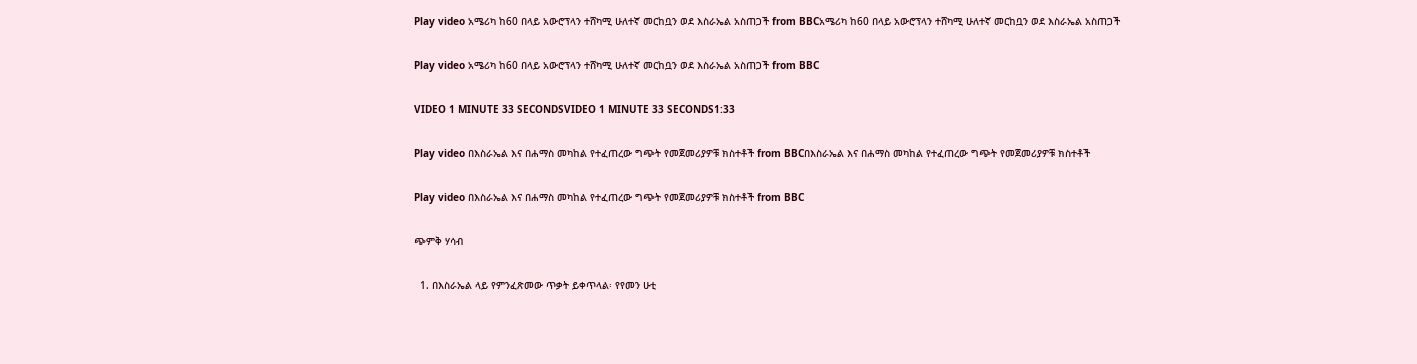Play video አሜሪካ ከ60 በላይ አውሮፕላን ተሸካሚ ሁለተኛ መርከቧን ወደ እስራኤል አስጠጋች from BBCአሜሪካ ከ60 በላይ አውሮፕላን ተሸካሚ ሁለተኛ መርከቧን ወደ እስራኤል አስጠጋች

Play video አሜሪካ ከ60 በላይ አውሮፕላን ተሸካሚ ሁለተኛ መርከቧን ወደ እስራኤል አስጠጋች from BBC

VIDEO 1 MINUTE 33 SECONDSVIDEO 1 MINUTE 33 SECONDS1:33

Play video በእስራኤል እና በሐማስ መካከል የተፈጠረው ግጭት የመጀመሪያዎቹ ክስተቶች from BBCበእስራኤል እና በሐማስ መካከል የተፈጠረው ግጭት የመጀመሪያዎቹ ክስተቶች

Play video በእስራኤል እና በሐማስ መካከል የተፈጠረው ግጭት የመጀመሪያዎቹ ክስተቶች from BBC

ጭምቅ ሃሳብ

  1. በእስራኤል ላይ የምንፈጽመው ጥቃት ይቀጥላል፡ የየመን ሁቲ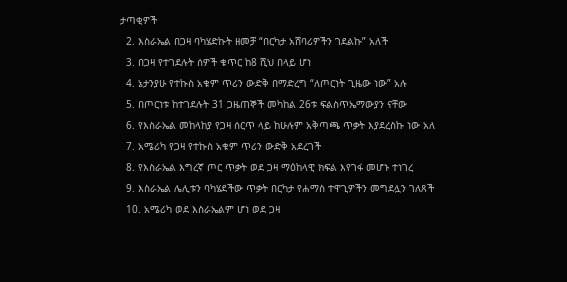ታጣቂዎች
  2. እስራኤል በጋዛ ባካሄድኩት ዘመቻ “በርካታ አሸባሪዎችን ገደልኩ” አለች
  3. በጋዛ የተገደሉት ሰዎች ቁጥር ከ8 ሺህ በላይ ሆነ
  4. ኔታንያሁ የተኩስ አቁም ጥሪን ውድቅ በማድረግ “ለጦርነት ጊዜው ነው” አሉ
  5. በጦርነቱ ከተገደሉት 31 ጋዜጠኞች መካከል 26ቱ ፍልስጥኤማውያን ናቸው
  6. የእስራኤል መከላከያ የጋዛ ሰርጥ ላይ ከሁሉም አቅጣጫ ጥቃት እያደረስኩ ነው አለ
  7. አሜሪካ የጋዛ የተኩስ አቁም ጥሪን ውድቅ አደረገች
  8. የእስራኤል እግረኛ ጦር ጥቃት ወደ ጋዛ ማዕከላዊ ክፍል እየገፋ መሆኑ ተነገረ
  9. እስራኤል ሌሊቱን ባካሄደችው ጥቃት በርካታ የሐማስ ተዋጊዎችን መግደሏን ገለጸች
  10. አሜሪካ ወደ እስራኤልም ሆነ ወደ ጋዛ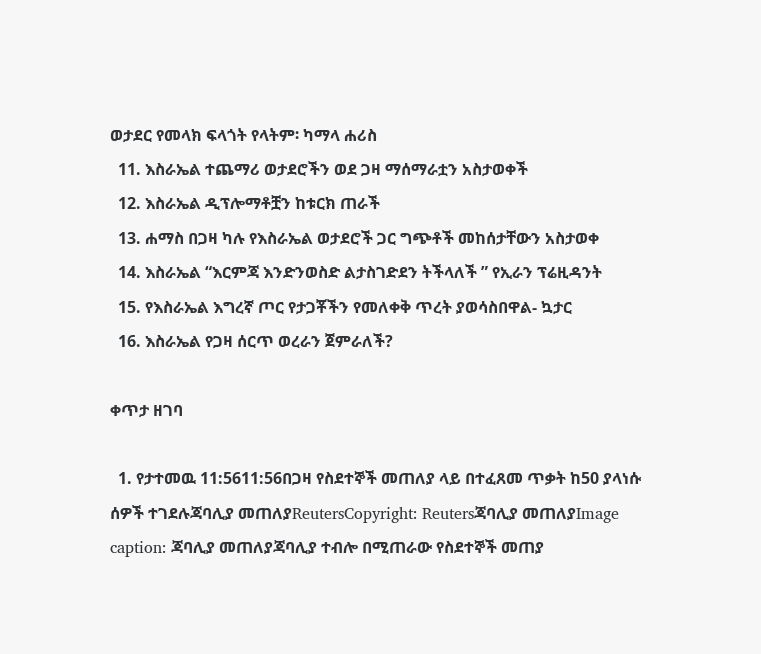ወታደር የመላክ ፍላጎት የላትም፡ ካማላ ሐሪስ
  11. እስራኤል ተጨማሪ ወታደሮችን ወደ ጋዛ ማሰማራቷን አስታወቀች
  12. እስራኤል ዲፕሎማቶቿን ከቱርክ ጠራች
  13. ሐማስ በጋዛ ካሉ የእስራኤል ወታደሮች ጋር ግጭቶች መከሰታቸውን አስታወቀ
  14. እስራኤል “እርምጃ እንድንወስድ ልታስገድደን ትችላለች ” የኢራን ፕሬዚዳንት
  15. የእስራኤል እግረኛ ጦር የታጋቾችን የመለቀቅ ጥረት ያወሳስበዋል- ኳታር
  16. እስራኤል የጋዛ ሰርጥ ወረራን ጀምራለች?

ቀጥታ ዘገባ

  1. የታተመዉ 11:5611:56በጋዛ የስደተኞች መጠለያ ላይ በተፈጸመ ጥቃት ከ50 ያላነሱ ሰዎች ተገደሉጃባሊያ መጠለያReutersCopyright: Reutersጃባሊያ መጠለያImage caption: ጃባሊያ መጠለያጃባሊያ ተብሎ በሚጠራው የስደተኞች መጠያ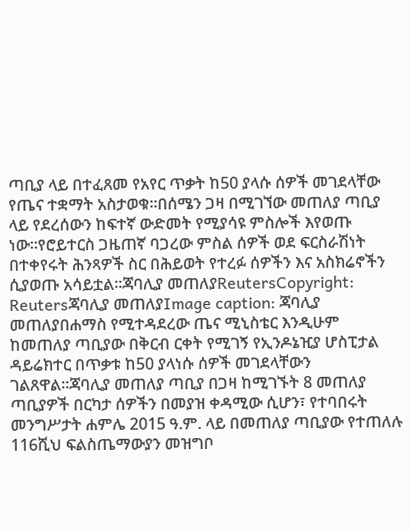ጣቢያ ላይ በተፈጸመ የአየር ጥቃት ከ50 ያላሱ ሰዎች መገደላቸው የጤና ተቋማት አስታወቁ።በሰሜን ጋዛ በሚገኘው መጠለያ ጣቢያ ላይ የደረሰውን ከፍተኛ ውድመት የሚያሳዩ ምስሎች እየወጡ ነው።የሮይተርስ ጋዜጠኛ ባጋረው ምስል ሰዎች ወደ ፍርስራሽነት በተቀየሩት ሕንጻዎች ስር በሕይወት የተረፉ ሰዎችን እና አስክሬኖችን ሲያወጡ አሳይቷል።ጃባሊያ መጠለያReutersCopyright: Reutersጃባሊያ መጠለያImage caption: ጃባሊያ መጠለያበሐማስ የሚተዳደረው ጤና ሚኒስቴር እንዲሁም ከመጠለያ ጣቢያው በቅርብ ርቀት የሚገኝ የኢንዶኔዢያ ሆስፒታል ዳይሬክተር በጥቃቱ ከ50 ያላነሱ ሰዎች መገደላቸውን ገልጸዋል።ጃባሊያ መጠለያ ጣቢያ በጋዛ ከሚገኙት 8 መጠለያ ጣቢያዎች በርካታ ሰዎችን በመያዝ ቀዳሚው ሲሆን፣ የተባበሩት መንግሥታት ሐምሌ 2015 ዓ.ም. ላይ በመጠለያ ጣቢያው የተጠለሉ 116ሺህ ፍልስጤማውያን መዝግቦ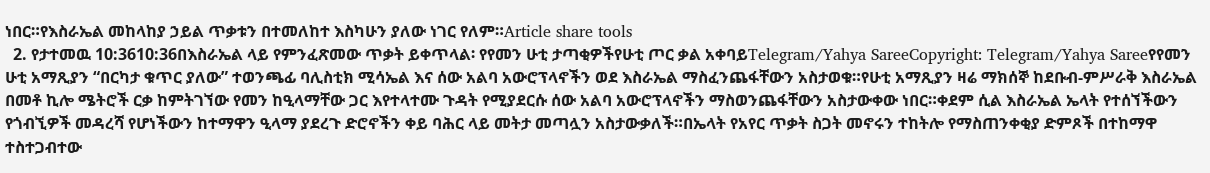ነበር።የእስራኤል መከላከያ ኃይል ጥቃቱን በተመለከተ እስካሁን ያለው ነገር የለም።Article share tools
  2. የታተመዉ 10:3610:36በእስራኤል ላይ የምንፈጽመው ጥቃት ይቀጥላል፡ የየመን ሁቲ ታጣቂዎችየሁቲ ጦር ቃል አቀባይTelegram/Yahya SareeCopyright: Telegram/Yahya Sareeየየመን ሁቲ አማጺያን “በርካታ ቁጥር ያለው” ተወንጫፊ ባሊስቲክ ሚሳኤል እና ሰው አልባ አውሮፕላኖችን ወደ እስራኤል ማስፈንጨፋቸውን አስታወቁ።የሁቲ አማጺያን ዛሬ ማክሰኞ ከደቡብ-ምሥራቅ እስራኤል በመቶ ኪሎ ሜትሮች ርቃ ከምትገኘው የመን ከዒላማቸው ጋር እየተላተሙ ጉዳት የሚያደርሱ ሰው አልባ አውሮፕላኖችን ማስወንጨፋቸውን አስታውቀው ነበር።ቀደም ሲል እስራኤል ኤላት የተሰኘችውን የጎብኚዎች መዳረሻ የሆነችውን ከተማዋን ዒላማ ያደረጉ ድሮኖችን ቀይ ባሕር ላይ መትታ መጣሏን አስታውቃለች።በኤላት የአየር ጥቃት ስጋት መኖሩን ተከትሎ የማስጠንቀቂያ ድምጾች በተከማዋ ተስተጋብተው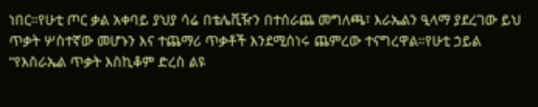ነበር።የሁቲ ጦር ቃል አቀባይ ያህያ ሳሬ በቴሌቪዥን በተሰራጨ መግለጫ፣ እራኤልን ዒላማ ያደረገው ይህ ጥቃት ሦስተኛው መሆኑን እና ተጨማሪ ጥቃቶች እንደሚሰነሩ ጨምረው ተናግረዋል።የሁቲ ኃይል “የእስራኤል ጥቃት እስኪቆም ድረስ ልዩ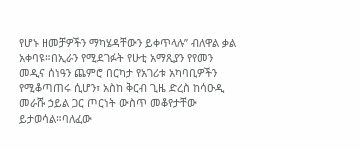የሆኑ ዘመቻዎችን ማካሄዳቸውን ይቀጥላሉ” ብለዋል ቃል አቀባዩ።በኢራን የሚደገፉት የሁቲ አማጺያን የየመን መዲና ሰነዓን ጨምሮ በርካታ የአገሪቱ አካባቢዎችን የሚቆጣጠሩ ሲሆን፣ አስከ ቅርብ ጊዜ ድረስ ከሳዑዲ መራሹ ኃይል ጋር ጦርነት ውስጥ መቆየታቸው ይታወሳል።ባለፈው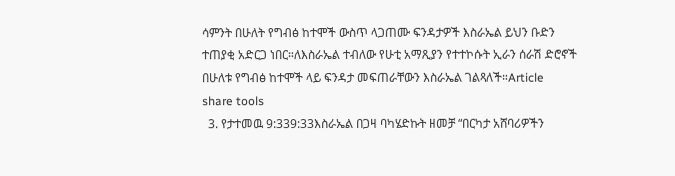ሳምንት በሁለት የግብፅ ከተሞች ውስጥ ላጋጠሙ ፍንዳታዎች እስራኤል ይህን ቡድን ተጠያቂ አድርጋ ነበር።ለእስራኤል ተብለው የሁቲ አማጺያን የተተኮሱት ኢራን ሰራሽ ድሮኖች በሁለቱ የግብፅ ከተሞች ላይ ፍንዳታ መፍጠራቸውን እስራኤል ገልጻለች።Article share tools
  3. የታተመዉ 9:339:33እስራኤል በጋዛ ባካሄድኩት ዘመቻ “በርካታ አሸባሪዎችን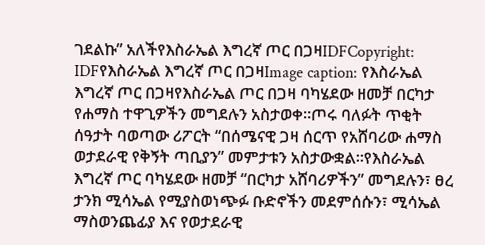ገደልኩ” አለችየእስራኤል እግረኛ ጦር በጋዛIDFCopyright: IDFየእስራኤል እግረኛ ጦር በጋዛImage caption: የእስራኤል እግረኛ ጦር በጋዛየእስራኤል ጦር በጋዛ ባካሄደው ዘመቻ በርካታ የሐማስ ተዋጊዎችን መግደሉን አስታወቀ።ጦሩ ባለፉት ጥቂት ሰዓታት ባወጣው ሪፖርት “በሰሜናዊ ጋዛ ሰርጥ የአሸባሪው ሐማስ ወታደራዊ የቅኝት ጣቢያን” መምታቱን አስታውቋል።የእስራኤል እግረኛ ጦር ባካሄደው ዘመቻ “በርካታ አሸባሪዎችን” መግደሉን፣ ፀረ ታንክ ሚሳኤል የሚያስወነጭፉ ቡድኖችን መደምሰሱን፣ ሚሳኤል ማስወንጨፊያ እና የወታደራዊ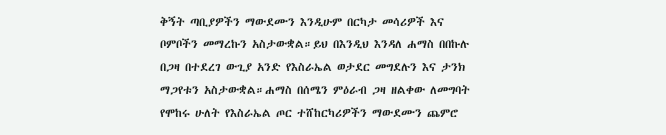ቅኝት ጣቢያዎችን ማውደሙን እንዲሁም በርካታ መሳሪዎች እና ቦምቦችን መማረኩን አስታውቋል።ይህ በእንዲህ እንዳለ ሐማስ በበኩሉ በጋዛ በተደረገ ውጊያ አንድ የእስራኤል ወታደር መግደሉን እና ታንክ ማጋየቱን አስታውቋል።ሐማስ በሰሜን ምዕራብ ጋዛ ዘልቀው ለመግባት የሞከሩ ሁለት የእስራኤል ጦር ተሸከርካሪዎችን ማውደሙን ጨምሮ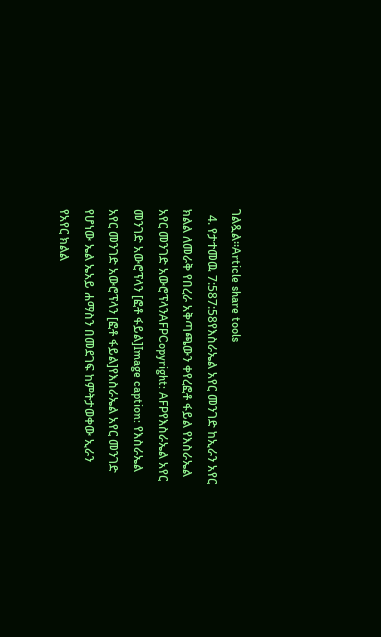ገልጿል።Article share tools
  4. የታተመዉ 7:587:58የእስራኤል አየር መንገድ ከኢራን አየር ክልል ለመራቅ የበረራ አቅጣጫውን ቀየረፎቶ ፋይል የእስራኤል አየር መንገድ አውሮፕላንAFPCopyright: AFPየእስራኤል አየር መንገድ አውሮፕላን [ፎቶ ፋይል]Image caption: የእስራኤል አየር መንገድ አውሮፕላን [ፎቶ ፋይል]የእስራኤል አየር መንገድ የሆነው ኤል ኤአይ ሐማስን በመደገፍ ከምትታወቀው ኢራን የአየር ክልል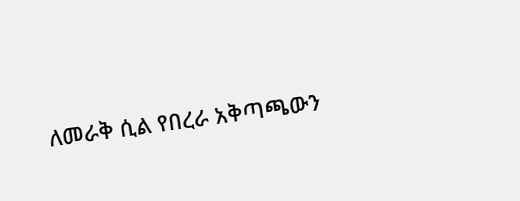ለመራቅ ሲል የበረራ አቅጣጫውን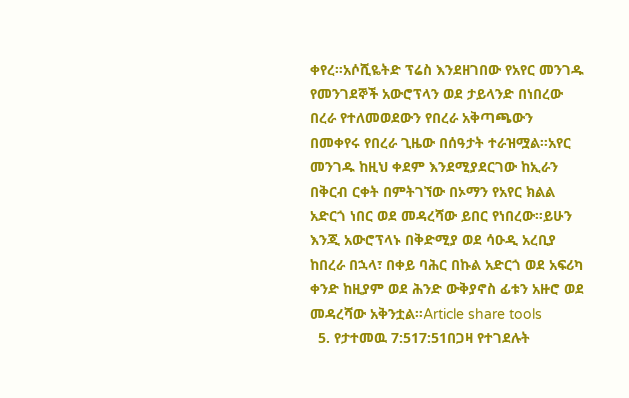ቀየረ።አሶሺዬትድ ፕሬስ እንደዘገበው የአየር መንገዱ የመንገደኞች አውሮፕላን ወደ ታይላንድ በነበረው በረራ የተለመወደውን የበረራ አቅጣጫውን በመቀየሩ የበረራ ጊዜው በሰዓታት ተራዝሟል።አየር መንገዱ ከዚህ ቀደም እንደሚያደርገው ከኢራን በቅርብ ርቀት በምትገኘው በኦማን የአየር ክልል አድርጎ ነበር ወደ መዳረሻው ይበር የነበረው።ይሁን እንጂ አውሮፕላኑ በቅድሚያ ወደ ሳዑዲ አረቢያ ከበረራ በኋላ፣ በቀይ ባሕር በኩል አድርጎ ወደ አፍሪካ ቀንድ ከዚያም ወደ ሕንድ ውቅያኖስ ፊቱን አዙሮ ወደ መዳረሻው አቅንቷል።Article share tools
  5. የታተመዉ 7:517:51በጋዛ የተገደሉት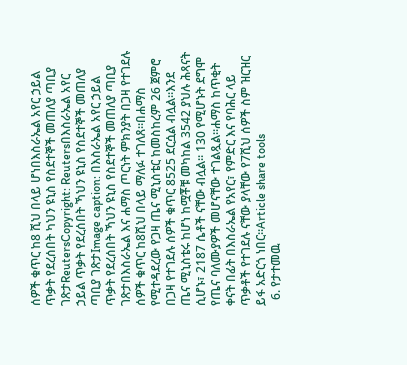ሰዎች ቁጥር ከ8 ሺህ በላይ ሆነበእስራኤል አየር ኃይል ጥቃት የደረሰበት ካህን ዩኒስ የስደተኞች መጠለያ ጣቢያ ገጽታReutersCopyright: Reutersበእስራኤል አየር ኃይል ጥቃት የደረሰበት ኻህን ዩኒስ የስደተኞች መጠለያ ጣቢያ ገጽታImage caption: በእስራኤል አየር ኃይል ጥቃት የደረሰበት ኻህን ዩኒስ የስደተኞች መጠለያ ጣቢያ ገጽታበእስራኤል እና ሐማስ ጦርነት ምክንያት በጋዛ የተገደሉ ሰዎች ቁጥር ከ8ሺህ በላይ ማለፉ ተገለጸ።በሐማስ የሚተዳደረው የጋዛ ጤና ሚኒስቴር ከመስከረም 26 ጀምሮ በጋዛ የተገደሉ ሰዎች ቁጥር 8525 ደርሷል ብሏል።እንደ ጤና ሚኒስቴሩ ከሆነ ከሟቾቹ መካከል 3542 ያህሉ ሕጻናት ሲሆኑ፣ 2187 ሴቶች ናቸው ብሏል። 130 የሚሆኑት ደግሞ የጤና ባለሙያዎች መሆናቸው ተገልጿል።ሐማስ ከጥቂት ቀናት በፊት በእስራኤል የአየር፣ የምድር እና የባሕር ላይ ጥቃቶች የተገደሉ ናቸው ያላቸው የ7ሺህ ሰዎች ስም ዝርዝር ይፋ አድርጎ ነበር።Article share tools
  6. የታተመዉ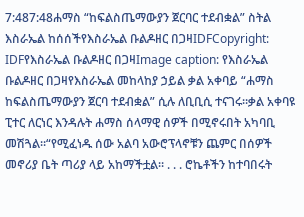7:487:48ሐማስ “ከፍልስጤማውያን ጀርባር ተደብቋል” ስትል እስራኤል ከሰሰችየእስራኤል ቡልዶዘር በጋዛIDFCopyright: IDFየእስራኤል ቡልዶዘር በጋዛImage caption: የእስራኤል ቡልዶዘር በጋዛየእስራኤል መከላከያ ኃይል ቃል አቀባይ “ሐማስ ከፍልስጤማውያን ጀርባ ተደብቋል” ሲሉ ለቢቢሲ ተናገሩ።ቃል አቀባዩ ፒተር ለርነር እንዳሉት ሐማስ ሰላማዊ ሰዎች በሚኖሩበት አካባቢ መሽጓል።“የሚፈነዱ ሰው አልባ አውሮፕላኖቹን ጨምር በሰዎች መኖሪያ ቤት ጣሪያ ላይ አከማችቷል። . . . ሮኬቶችን ከተባበሩት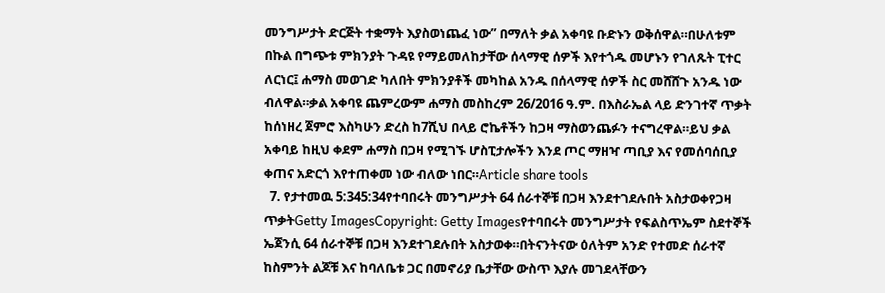መንግሥታት ድርጅት ተቋማት እያስወነጨፈ ነው” በማለት ቃል አቀባዩ ቡድኑን ወቅሰዋል።በሁለቱም በኩል በግጭቱ ምክንያት ጉዳዩ የማይመለከታቸው ሰላማዊ ሰዎች እየተጎዱ መሆኑን የገለጹት ፒተር ለርነር፤ ሐማስ መወገድ ካለበት ምክንያቶች መካከል አንዱ በሰላማዊ ሰዎች ስር መሸሸጉ አንዱ ነው ብለዋል።ቃል አቀባዩ ጨምረውም ሐማስ መስከረም 26/2016 ዓ.ም. በእስራኤል ላይ ድንገተኛ ጥቃት ከሰነዘረ ጀምሮ እስካሁን ድረስ ከ7ሺህ በላይ ሮኬቶችን ከጋዛ ማስወንጨፉን ተናግረዋል።ይህ ቃል አቀባይ ከዚህ ቀደም ሐማስ በጋዛ የሚገኙ ሆስፒታሎችን እንደ ጦር ማዘዣ ጣቢያ እና የመሰባሰቢያ ቀጠና አድርጎ እየተጠቀመ ነው ብለው ነበር።Article share tools
  7. የታተመዉ 5:345:34የተባበሩት መንግሥታት 64 ሰራተኞቹ በጋዛ እንደተገደሉበት አስታወቀየጋዛ ጥቃትGetty ImagesCopyright: Getty Imagesየተባበሩት መንግሥታት የፍልስጥኤም ስደተኞች ኤጀንሲ 64 ሰራተኞቹ በጋዛ እንደተገደሉበት አስታወቀ።በትናንትናው ዕለትም አንድ የተመድ ሰራተኛ ከስምንት ልጆቹ እና ከባለቤቱ ጋር በመኖሪያ ቤታቸው ውስጥ እያሉ መገደላቸውን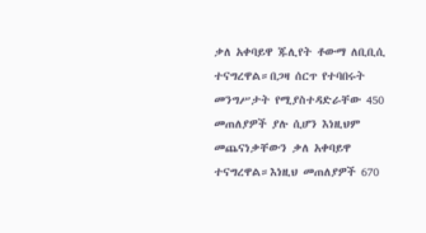ቃለ አቀባይዋ ጁሊየት ቶውማ ለቢቢሲ ተናግረዋል።በጋዛ ሰርጥ የተባበሩት መንግሥታት የሚያስተዳድራቸው 450 መጠለያዎች ያሉ ሲሆን እነዚህም መጨናነቃቸውን ቃለ አቀባይዋ ተናግረዋል።እነዚህ መጠለያዎች 670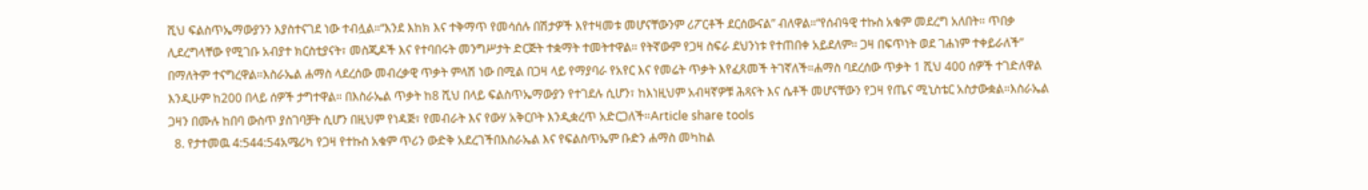ሺህ ፍልስጥኤማውያንን እያስተናገደ ነው ተብሏል።“እንደ እከክ እና ተቅማጥ የመሳሰሉ በሽታዎች እየተዛመቱ መሆናቸውንም ሪፖርቶች ደርሰውናል” ብለዋል።“የሰብዓዊ ተኩስ አቁም መደረግ አለበት። ጥበቃ ሊደረግላቸው የሚገቡ አብያተ ክርስቲያናት፣ መስጂዶች እና የተባበሩት መንግሥታት ድርጅት ተቋማት ተመትተዋል። የትኛውም የጋዛ ስፍራ ደህንነቱ የተጠበቀ አይደለም። ጋዛ በፍጥነት ወደ ገሐነም ተቀይራለች” በማለትም ተናግረዋል።እስራኤል ሐማስ ላደረሰው መብረቃዊ ጥቃት ምላሽ ነው በሚል በጋዛ ላይ የማያባራ የአየር እና የመሬት ጥቃት እየፈጸመች ትገኛለች።ሐማስ ባደረሰው ጥቃት 1 ሺህ 400 ሰዎች ተገድለዋል እንዲሁም ከ200 በላይ ሰዎች ታግተዋል። በእስራኤል ጥቃት ከ8 ሺህ በላይ ፍልስጥኤማውያን የተገደሉ ሲሆን፣ ከእነዚህም አብዛኛዎቹ ሕጻናት እና ሴቶች መሆናቸውን የጋዛ የጤና ሚኒስቴር አስታውቋል።እስራኤል ጋዛን በሙሉ ከበባ ውስጥ ያስገባቻት ሲሆን በዚህም የነዳጅ፣ የመብራት እና የውሃ አቅርቦት እንዲቋረጥ አድርጋለች።Article share tools
  8. የታተመዉ 4:544:54አሜሪካ የጋዛ የተኩስ አቁም ጥሪን ውድቅ አደረገችበእስራኤል እና የፍልስጥኤም ቡድን ሐማስ መካከል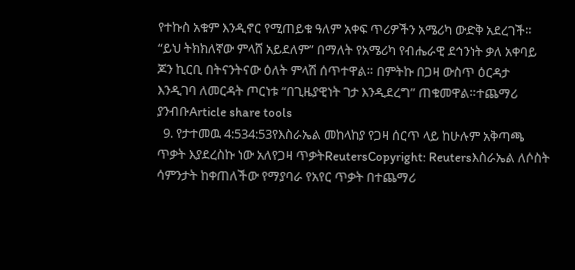የተኩስ አቁም እንዲኖር የሚጠይቁ ዓለም አቀፍ ጥሪዎችን አሜሪካ ውድቅ አደረገች። “ይህ ትክክለኛው ምላሸ አይደለም” በማለት የአሜሪካ የብሔራዊ ደኅንነት ቃለ አቀባይ ጆን ኪርቢ በትናንትናው ዕለት ምላሽ ሰጥተዋል። በምትኩ በጋዛ ውስጥ ዕርዳታ እንዲገባ ለመርዳት ጦርነቱ “በጊዜያዊነት ገታ እንዲደረግ” ጠቁመዋል።ተጨማሪ ያንብቡArticle share tools
  9. የታተመዉ 4:534:53የእስራኤል መከላከያ የጋዛ ሰርጥ ላይ ከሁሉም አቅጣጫ ጥቃት እያደረስኩ ነው አለየጋዛ ጥቃትReutersCopyright: Reutersእስራኤል ለሶስት ሳምንታት ከቀጠለችው የማያባራ የአየር ጥቃት በተጨማሪ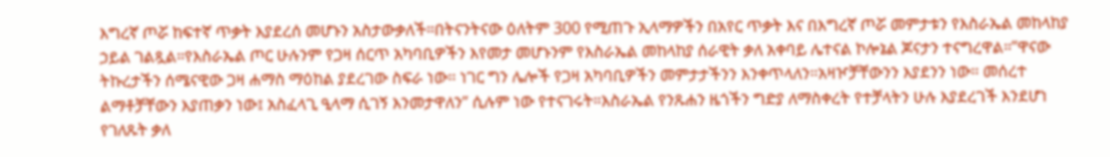እግረኛ ጦሯ ከፍተኛ ጥቃት እያደረሰ መሆኑን አስታውቃለች።በትናንትናው ዕለትም 300 የሚጠጉ ኢላማዎችን በአየር ጥቃት እና በእግረኛ ጦሯ መምታቱን የእስራኤል መከላከያ ኃይል ገልጿል።የእስራኤል ጦር ሁሉንም የጋዛ ሰርጥ አካባቢዎችን እየመታ መሆኑንም የእስራኤል መከላከያ ሰራዊት ቃለ አቀባይ ሌተናል ኮሎኔል ጆናታን ተናግረዋል።”ዋናው ትኩረታችን ሰሜናዊው ጋዛ ሐማስ ማዕከል ያደረገው ስፍራ ነው። ነገር ግን ሌሎች የጋዛ አካባቢዎችን መምታታችንን እንቀጥላለን።አዛዦቻቸውንን እያደንን ነው። መሰረተ ልማቶቻቸውን እያጠቃን ነው፤ አስፈላጊ ዒላማ ሲገኝ እንመታዋለን” ሲሉም ነው የተናገሩት።እስራኤል የንጹሐን ዜጎችን ግድያ ለማስቀረት የተቻላትን ሁሉ እያደረገች እንደሆነ የገለጹት ቃለ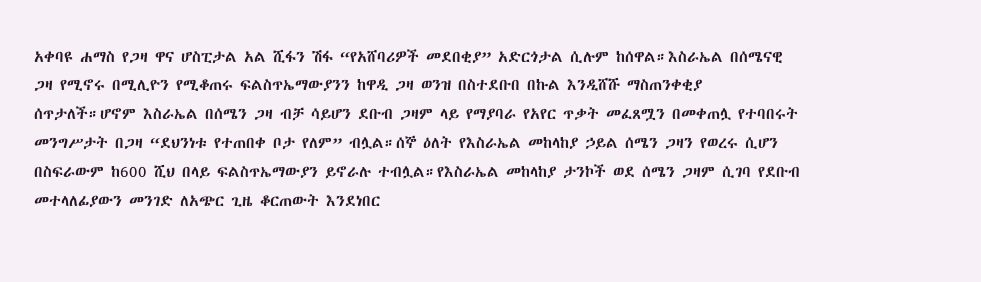አቀባዩ ሐማስ የጋዛ ዋና ሆስፒታል አል ሺፋን ሽፋ “የአሸባሪዎች መደበቂያ” አድርጎታል ሲሉም ከሰዋል።እስራኤል በሰሜናዊ ጋዛ የሚኖሩ በሚሊዮን የሚቆጠሩ ፍልስጥኤማውያንን ከዋዲ ጋዛ ወንዝ በስተደቡበ በኩል እንዲሸሹ ማስጠንቀቂያ ሰጥታለች።ሆኖም እስራኤል በሰሜን ጋዛ ብቻ ሳይሆን ደቡብ ጋዛም ላይ የማያባራ የአየር ጥቃት መፈጸሟን በመቀጠሏ የተባበሩት መንግሥታት በጋዛ “ደህንነቱ የተጠበቀ ቦታ የለም” ብሏል።ሰኞ ዕለት የእስራኤል መከላከያ ኃይል ሰሜን ጋዛን የወረሩ ሲሆን በስፍራውም ከ600 ሺህ በላይ ፍልስጥኤማውያን ይኖራሉ ተብሏል።የእስራኤል መከላከያ ታንኮች ወደ ሰሜን ጋዛም ሲገባ የደቡብ መተላለፊያውን መንገድ ለአጭር ጊዜ ቆርጠውት እንደነበር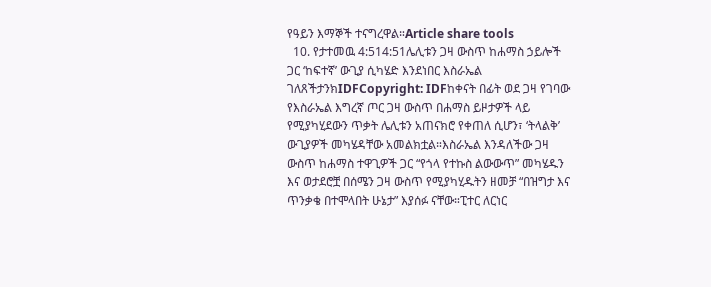የዓይን እማኞች ተናግረዋል።Article share tools
  10. የታተመዉ 4:514:51ሌሊቱን ጋዛ ውስጥ ከሐማስ ኃይሎች ጋር ‘ከፍተኛ’ ውጊያ ሲካሄድ እንደነበር እስራኤል ገለጸችታንክIDFCopyright: IDFከቀናት በፊት ወደ ጋዛ የገባው የእስራኤል እግረኛ ጦር ጋዛ ውስጥ በሐማስ ይዞታዎች ላይ የሚያካሂደውን ጥቃት ሌሊቱን አጠናክሮ የቀጠለ ሲሆን፣ ‘ትላልቅ’ ውጊያዎች መካሄዳቸው አመልክቷል።እስራኤል እንዳለችው ጋዛ ውስጥ ከሐማስ ተዋጊዎች ጋር “የጎላ የተኩስ ልውውጥ” መካሄዱን እና ወታደሮቿ በሰሜን ጋዛ ውስጥ የሚያካሂዱትን ዘመቻ “በዝግታ እና ጥንቃቄ በተሞላበት ሁኔታ” እያሰፉ ናቸው።ፒተር ለርነር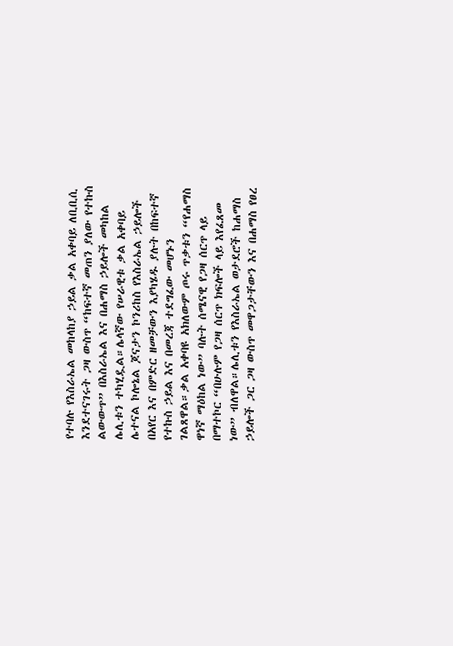የተባሉ የእስራኤል መከላከያ ኃይል ቃል አቀባይ ለቢቢሲ እንደተናገሩት ጋዛ ውስጥ “ከፍተኛ መጠን ያለው የተኩስ ልውውጥ” በእስራኤል እና በሐማስ ኃይሎች መካከል ሌሊቱን ተካሂዷል።ሌላኛው የሠራዊቱ ቃል አቀባይ ሌተናል ኮሎኔል ጆናታን ኮንሪከስ የእስራኤል ኃይሎች በአየር እና በምድር ዘመቻውን እያካሄዱ ያሉት በከፍተኛ የተኩስ ኃይል እና በመረጃ ተደግፈው መሆኑን ገልጸዋል።ቃል አቀባዩ አክለውም ጦሩ ጥቃቱን “የሐማስ ዋነኛ ማዕከል ነው” ባሉት ሰሜናዊ የጋዛ ሰርጥ ላይ በማተኮር “በሁሉም የጋዛ ሰርጥ ክፍሎች ላይ እየፈጸመ ነው” ብለዋል።ሌሊቱን የእስራኤል ወታደሮች ከሐማስ ኃይሎች ጋር ጋዛ ውስጥ መዋጋታቸውን እና በሐማስ የፀረ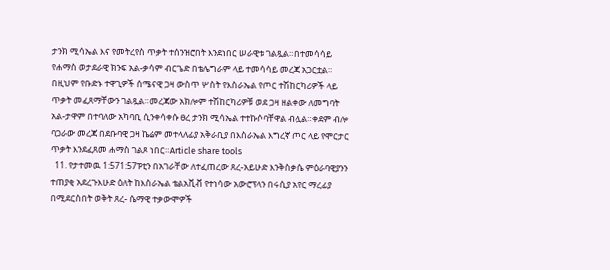ታንክ ሚሳኤል እና የመትረየስ ጥቃት ተሰንዝሮበት እንደነበር ሠራዊቱ ገልጿል።በተመሳሳይ የሐማስ ወታደራዊ ክንፍ አል-ቃሳም ብርጌድ በቴሌግራም ላይ ተመሳሳይ መረጃ አጋርቷል። በዚህም የቡድኑ ተዋጊዎች ሰሜናዊ ጋዛ ውስጥ ሦስት የእስራኤል የጦር ተሽከርካሪዎች ላይ ጥቃት መፈጸማቸውን ገልጿል።መረጃው አክሎም ተሽከርካሪዎቹ ወደ ጋዛ ዘልቀው ለመግባት አል-ታዋም በተባለው አካባቢ ሲንቀሳቀሱ ፀረ ታንክ ሚሳኤል ተተኩሶባቸዋል ብሏል።ቀደም ብሎ ባጋራው መረጃ በደቡባዊ ጋዛ ኬሬም መተላለፊያ አቅራቢያ በእስራኤል እግረኛ ጦር ላይ የሞርታር ጥቃት እንደፈጸመ ሐማስ ገልጾ ነበር።Article share tools
  11. የታተመዉ 1:571:57ፑቲን በአገራቸው ለተፈጠረው ጸረ-አይሁድ እንቅስቃሴ ምዕራባዊያንን ተጠያቂ አደረጉእሁድ ዕለት ከእስራኤል ቴልአቪቭ የተነሳው አውሮፕላን በሩሲያ አየር ማረፊያ በሚደርስበት ወቅት ጸረ- ሴማዊ ተቃውሞዎች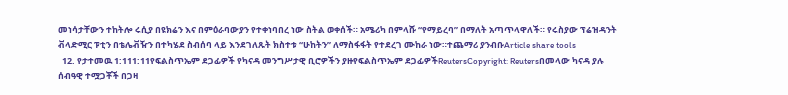መነሳታቸውን ተከትሎ ሩሲያ በዩክሬን እና በምዕራባውያን የተቀነባበረ ነው ስትል ወቀሰች። አሜሪካ በምላሹ “የማይረባ” በማለት አጣጥላዋለች። የሩስያው ፕሬዝዳንት ቭላድሚር ፑቲን በቴሌቭዥን በተካሄደ ስብሰባ ላይ እንደገለጹት ክስተቱ “ሁከትን” ለማስፋፋት የተደረገ ሙከራ ነው።ተጨማሪ ያንብቡArticle share tools
  12. የታተመዉ 1:111:11የፍልስጥኤም ደጋፊዎች የካናዳ መንግሥታዊ ቢሮዎችን ያዙየፍልስጥኤም ደጋፊዎችReutersCopyright: Reutersበመላው ካናዳ ያሉ ሰብዓዊ ተሟጋቾች በጋዛ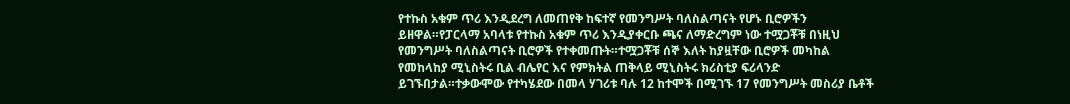የተኩስ አቁም ጥሪ እንዲደረግ ለመጠየቅ ከፍተኛ የመንግሥት ባለስልጣናት የሆኑ ቢሮዎችን ይዘዋል።የፓርላማ አባላቱ የተኩስ አቁም ጥሪ እንዲያቀርቡ ጫና ለማድረግም ነው ተሟጋቾቹ በነዚህ የመንግሥት ባለስልጣናት ቢሮዎች የተቀመጡት።ተሟጋቾቹ ሰኞ እለት ከያዟቸው ቢሮዎች መካከል የመከላከያ ሚኒስትሩ ቢል ብሌየር እና የምክትል ጠቅላይ ሚኒስትሩ ክሪስቲያ ፍሪላንድ ይገኙበታል።ተቃውሞው የተካሄደው በመላ ሃገሪቱ ባሉ 12 ከተሞች በሚገኙ 17 የመንግሥት መስሪያ ቤቶች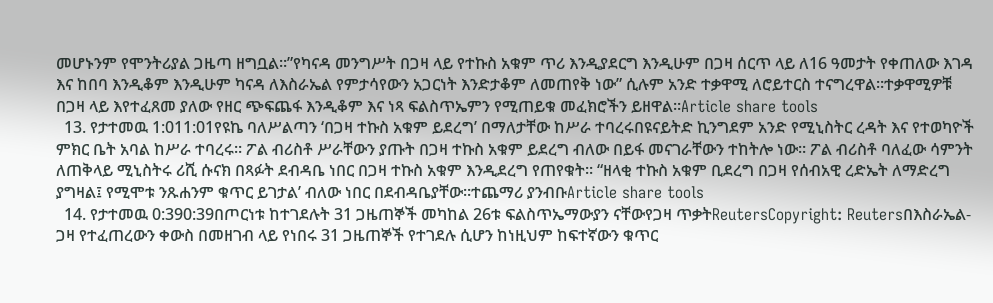መሆኑንም የሞንትሪያል ጋዜጣ ዘግቧል።”የካናዳ መንግሥት በጋዛ ላይ የተኩስ አቁም ጥሪ እንዲያደርግ እንዲሁም በጋዛ ሰርጥ ላይ ለ16 ዓመታት የቀጠለው እገዳ እና ከበባ እንዲቆም እንዲሁም ካናዳ ለእስራኤል የምታሳየውን አጋርነት እንድታቆም ለመጠየቅ ነው” ሲሉም አንድ ተቃዋሚ ለሮይተርስ ተናግረዋል።ተቃዋሚዎቹ በጋዛ ላይ እየተፈጸመ ያለው የዘር ጭፍጨፋ እንዲቆም እና ነጻ ፍልስጥኤምን የሚጠይቁ መፈክሮችን ይዘዋል።Article share tools
  13. የታተመዉ 1:011:01የዩኬ ባለሥልጣን ‘በጋዛ ተኩስ አቁም ይደረግ’ በማለታቸው ከሥራ ተባረሩበዩናይትድ ኪንግደም አንድ የሚኒስትር ረዳት እና የተወካዮች ምክር ቤት አባል ከሥራ ተባረሩ። ፖል ብሪስቶ ሥራቸውን ያጡት በጋዛ ተኩስ አቁም ይደረግ ብለው በይፋ መናገራቸውን ተከትሎ ነው። ፖል ብሪስቶ ባለፈው ሳምንት ለጠቅላይ ሚኒስትሩ ሪሺ ሱናክ በጻፉት ደብዳቤ ነበር በጋዛ ተኩስ አቁም እንዲደረግ የጠየቁት። “ዘላቂ ተኩስ አቁም ቢደረግ በጋዛ የሰብአዊ ረድኤት ለማድረግ ያግዛል፤ የሚሞቱ ንጹሐንም ቁጥር ይገታል’ ብለው ነበር በደብዳቤያቸው።ተጨማሪ ያንብቡArticle share tools
  14. የታተመዉ 0:390:39በጦርነቱ ከተገደሉት 31 ጋዜጠኞች መካከል 26ቱ ፍልስጥኤማውያን ናቸውየጋዛ ጥቃትReutersCopyright: Reutersበእስራኤል- ጋዛ የተፈጠረውን ቀውስ በመዘገብ ላይ የነበሩ 31 ጋዜጠኞች የተገደሉ ሲሆን ከነዚህም ከፍተኛውን ቁጥር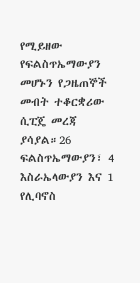የሚይዘው የፍልስጥኤማውያን መሆኑን የጋዜጠኞች መብት ተቆርቋሪው ሲፒጄ መረጃ ያሳያል።26 ፍልስጥኤማውያን፣ 4 እስራኤላውያን እና 1 የሊባኖስ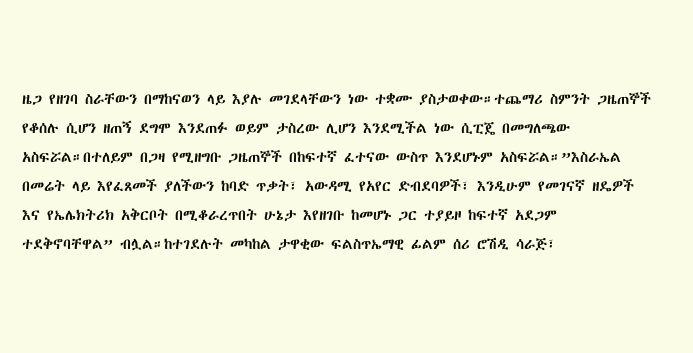ዜጋ የዘገባ ስራቸውን በማከናወን ላይ እያሉ መገደላቸውን ነው ተቋሙ ያስታወቀው።ተጨማሪ ስምንት ጋዜጠኞች የቆሰሉ ሲሆን ዘጠኝ ደግሞ እንደጠፉ ወይም ታስረው ሊሆን እንደሚችል ነው ሲፒጄ በመግለጫው አስፍሯል።በተለይም በጋዛ የሚዘግቡ ጋዜጠኞች በከፍተኛ ፈተናው ውስጥ እንደሆኑም አስፍሯል።”እስራኤል በመሬት ላይ እየፈጸመች ያለችውን ከባድ ጥቃት፣ አውዳሚ የአየር ድብደባዎች፣ እንዲሁም የመገናኛ ዘዴዎች እና የኤሌክትሪክ አቅርቦት በሚቆራረጥበት ሁኔታ እየዘገቡ ከመሆኑ ጋር ተያይዞ ከፍተኛ አደጋም ተደቅኖባቸዋል” ብሏል።ከተገደሉት መካከል ታዋቂው ፍልስጥኤማዊ ፊልም ሰሪ ሮሽዲ ሳራጅ፣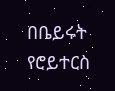በቤይሩት የሮይተርስ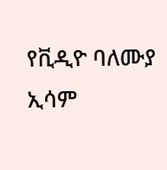የቪዲዮ ባለሙያ ኢሳም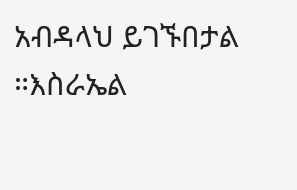አብዳላህ ይገኙበታል ።እስራኤል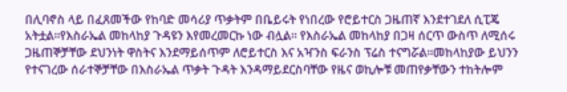በሊባኖስ ላይ በፈጸመችው የከባድ መሳሪያ ጥቃትም በቤይሩት የነበረው የሮይተርስ ጋዜጠኛ እንደተገደለ ሲፒጄ አትቷል።የእስራኤል መከላከያ ጉዳዩን እየመረመርኩ ነው ብሏል። የእስራኤል መከላከያ በጋዛ ሰርጥ ውስጥ ለሚሰሩ ጋዜጠኞቻቸው ደህንነት ዋስትና እንደማይሰጥም ለሮይተርስ እና አዣንስ ፍራንስ ፕሬስ ተናግሯል።መከላከያው ይህንን የተናገረው ሰራተኞቻቸው በእስራኤል ጥቃት ጉዳት እንዳማይደርስባቸው የዜና ወኪሎቹ መጠየቃቸውን ተከትሎም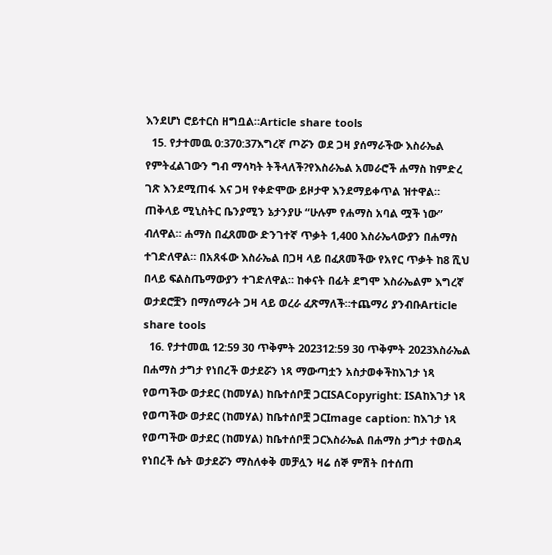እንደሆነ ሮይተርስ ዘግቧል።Article share tools
  15. የታተመዉ 0:370:37እግረኛ ጦሯን ወደ ጋዛ ያሰማራችው እስራኤል የምትፈልገውን ግብ ማሳካት ትችላለች?የእስራኤል አመራሮች ሐማስ ከምድረ ገጽ እንደሚጠፋ እና ጋዛ የቀድሞው ይዞታዋ እንደማይቀጥል ዝተዋል። ጠቅላይ ሚኒስትር ቤንያሚን ኔታንያሁ “ሁሉም የሐማስ አባል ሟች ነው” ብለዋል። ሐማስ በፈጸመው ድንገተኛ ጥቃት 1,400 እስራኤላውያን በሐማስ ተገድለዋል። በአጸፋው እስራኤል በጋዛ ላይ በፈጸመችው የአየር ጥቃት ከ8 ሺህ በላይ ፍልስጤማውያን ተገድለዋል። ከቀናት በፊት ደግሞ እስራኤልም እግረኛ ወታደሮቿን በማሰማራት ጋዛ ላይ ወረራ ፈጽማለች።ተጨማሪ ያንብቡArticle share tools
  16. የታተመዉ 12:59 30 ጥቅምት 202312:59 30 ጥቅምት 2023እስራኤል በሐማስ ታግታ የነበረች ወታደሯን ነጻ ማውጣቷን አስታወቀችከእገታ ነጻ የወጣችው ወታደር (ከመሃል) ከቤተሰቦቿ ጋርISACopyright: ISAከእገታ ነጻ የወጣችው ወታደር (ከመሃል) ከቤተሰቦቿ ጋርImage caption: ከእገታ ነጻ የወጣችው ወታደር (ከመሃል) ከቤተሰቦቿ ጋርእስራኤል በሐማስ ታግታ ተወስዳ የነበረች ሴት ወታደሯን ማስለቀቅ መቻሏን ዛሬ ሰኞ ምሽት በተሰጠ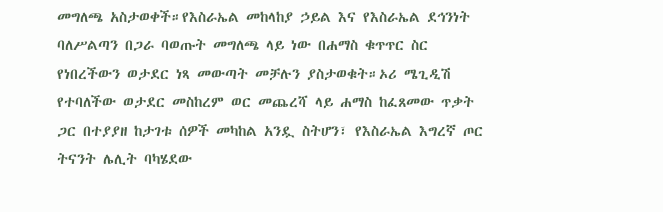መግለጫ አስታወቀች።የእስራኤል መከላከያ ኃይል እና የእስራኤል ደኅንነት ባለሥልጣን በጋራ ባወጡት መግለጫ ላይ ነው በሐማስ ቁጥጥር ስር የነበረችውን ወታደር ነጻ መውጣት መቻሉን ያስታወቁት።ኦሪ ሜጊዲሽ የተባለችው ወታደር መስከረም ወር መጨረሻ ላይ ሐማስ ከፈጸመው ጥቃት ጋር በተያያዘ ከታገቱ ሰዎች መካከል አንዷ ስትሆን፣ የእስራኤል እግረኛ ጦር ትናንት ሌሊት ባካሄደው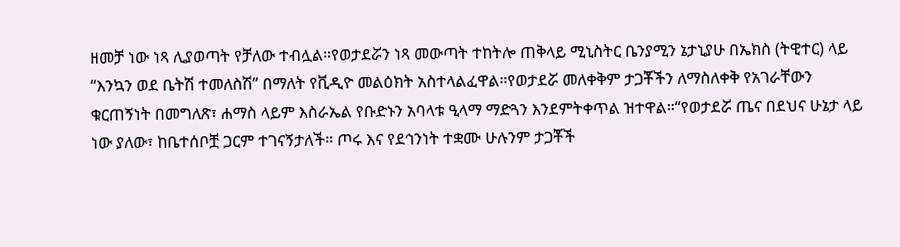ዘመቻ ነው ነጻ ሊያወጣት የቻለው ተብሏል።የወታደሯን ነጻ መውጣት ተከትሎ ጠቅላይ ሚኒስትር ቤንያሚን ኔታኒያሁ በኤክስ (ትዊተር) ላይ “እንኳን ወደ ቤትሽ ተመለስሽ” በማለት የቪዲዮ መልዕክት አስተላልፈዋል።የወታደሯ መለቀቅም ታጋቾችን ለማስለቀቅ የአገራቸውን ቁርጠኝነት በመግለጽ፣ ሐማስ ላይም እስራኤል የቡድኑን አባላቱ ዒላማ ማድጓን እንደምትቀጥል ዝተዋል።“የወታደሯ ጤና በደህና ሁኔታ ላይ ነው ያለው፣ ከቤተሰቦቿ ጋርም ተገናኝታለች። ጦሩ እና የደኅንነት ተቋሙ ሁሉንም ታጋቾች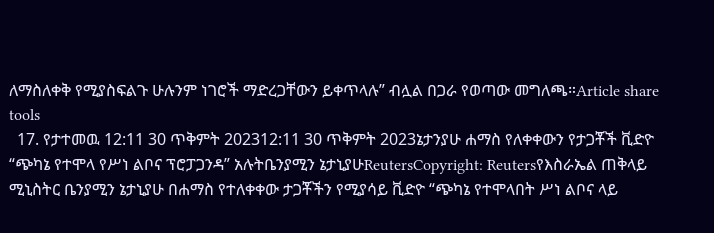ለማስለቀቅ የሚያስፍልጉ ሁሉንም ነገሮች ማድረጋቸውን ይቀጥላሉ” ብሏል በጋራ የወጣው መግለጫ።Article share tools
  17. የታተመዉ 12:11 30 ጥቅምት 202312:11 30 ጥቅምት 2023ኔታንያሁ ሐማስ የለቀቀውን የታጋቾች ቪድዮ “ጭካኔ የተሞላ የሥነ ልቦና ፕሮፓጋንዳ” አሉትቤንያሚን ኔታኒያሁReutersCopyright: Reutersየእስራኤል ጠቅላይ ሚኒስትር ቤንያሚን ኔታኒያሁ በሐማስ የተለቀቀው ታጋቾችን የሚያሳይ ቪድዮ “ጭካኔ የተሞላበት ሥነ ልቦና ላይ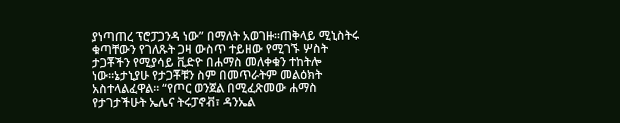ያነጣጠረ ፕሮፓጋንዳ ነው” በማለት አወገዙ።ጠቅላይ ሚኒስትሩ ቁጣቸውን የገለጹት ጋዛ ውስጥ ተይዘው የሚገኙ ሦስት ታጋቾችን የሚያሳይ ቪድዮ በሐማስ መለቀቁን ተከትሎ ነው።ኔታኒያሁ የታጋቾቹን ስም በመጥራትም መልዕክት አስተላልፈዋል። “የጦር ወንጀል በሚፈጽመው ሐማስ የታገታችሁት ኤሌና ትሩፓኖቭ፣ ዳንኤል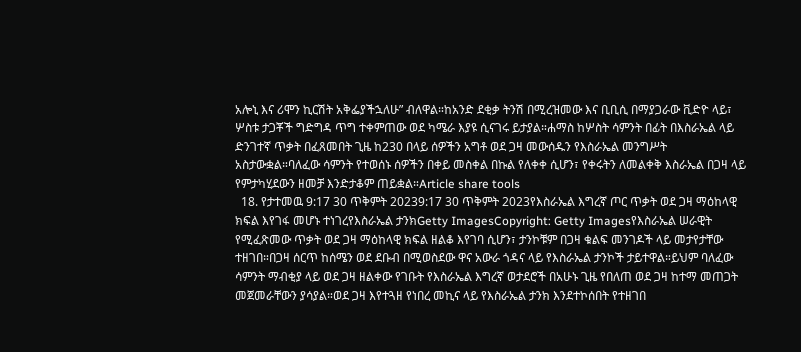አሎኒ እና ሪሞን ኪርሽት አቅፌያችኋለሁ” ብለዋል።ከአንድ ደቂቃ ትንሽ በሚረዝመው እና ቢቢሲ በማያጋራው ቪድዮ ላይ፣ ሦስቱ ታጋቾች ግድግዳ ጥግ ተቀምጠው ወደ ካሜራ እያዩ ሲናገሩ ይታያል።ሐማስ ከሦስት ሳምንት በፊት በእስራኤል ላይ ድንገተኛ ጥቃት በፈጸመበት ጊዜ ከ230 በላይ ሰዎችን አግቶ ወደ ጋዛ መውሰዱን የእስራኤል መንግሥት አስታውቋል።ባለፈው ሳምንት የተወሰኑ ሰዎችን በቀይ መስቀል በኩል የለቀቀ ሲሆን፣ የቀሩትን ለመልቀቅ እስራኤል በጋዛ ላይ የምታካሂደውን ዘመቻ እንድታቆም ጠይቋል።Article share tools
  18. የታተመዉ 9:17 30 ጥቅምት 20239:17 30 ጥቅምት 2023የእስራኤል እግረኛ ጦር ጥቃት ወደ ጋዛ ማዕከላዊ ክፍል እየገፋ መሆኑ ተነገረየእስራኤል ታንክGetty ImagesCopyright: Getty Imagesየእስራኤል ሠራዊት የሚፈጽመው ጥቃት ወደ ጋዛ ማዕከላዊ ክፍል ዘልቆ እየገባ ሲሆን፣ ታንኮቹም በጋዛ ቁልፍ መንገዶች ላይ መታየታቸው ተዘገበ።በጋዛ ሰርጥ ከሰሜን ወደ ደቡብ በሚወስደው ዋና አውራ ጎዳና ላይ የእስራኤል ታንኮች ታይተዋል።ይህም ባለፈው ሳምንት ማብቂያ ላይ ወደ ጋዛ ዘልቀው የገቡት የእስራኤል እግረኛ ወታደሮች በአሁኑ ጊዜ የበለጠ ወደ ጋዛ ከተማ መጠጋት መጀመራቸውን ያሳያል።ወደ ጋዛ እየተጓዘ የነበረ መኪና ላይ የእስራኤል ታንክ እንደተኮሰበት የተዘገበ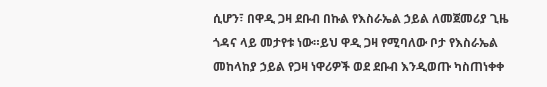ሲሆን፣ በዋዲ ጋዛ ደቡብ በኩል የእስራኤል ኃይል ለመጀመሪያ ጊዜ ጎዳና ላይ መታየቱ ነው።ይህ ዋዲ ጋዛ የሚባለው ቦታ የእስራኤል መከላከያ ኃይል የጋዛ ነዋሪዎች ወደ ደቡብ እንዲወጡ ካስጠነቀቀ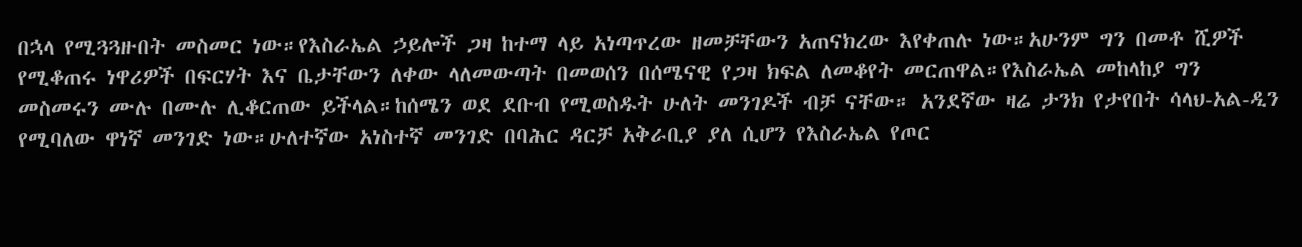በኋላ የሚጓጓዙበት መስመር ነው።የእስራኤል ኃይሎች ጋዛ ከተማ ላይ አነጣጥረው ዘመቻቸውን አጠናክረው እየቀጠሉ ነው።አሁንም ግን በመቶ ሺዎች የሚቆጠሩ ነዋሪዎች በፍርሃት እና ቤታቸውን ለቀው ላለመውጣት በመወሰን በሰሜናዊ የጋዛ ክፍል ለመቆየት መርጠዋል።የእስራኤል መከላከያ ግን መስመሩን ሙሉ በሙሉ ሊቆርጠው ይችላል።ከሰሜን ወደ ደቡብ የሚወስዱት ሁለት መንገዶች ብቻ ናቸው። አንደኛው ዛሬ ታንክ የታየበት ሳላህ-አል-ዲን የሚባለው ዋነኛ መንገድ ነው።ሁለተኛው አነስተኛ መንገድ በባሕር ዳርቻ አቅራቢያ ያለ ሲሆን የእስራኤል የጦር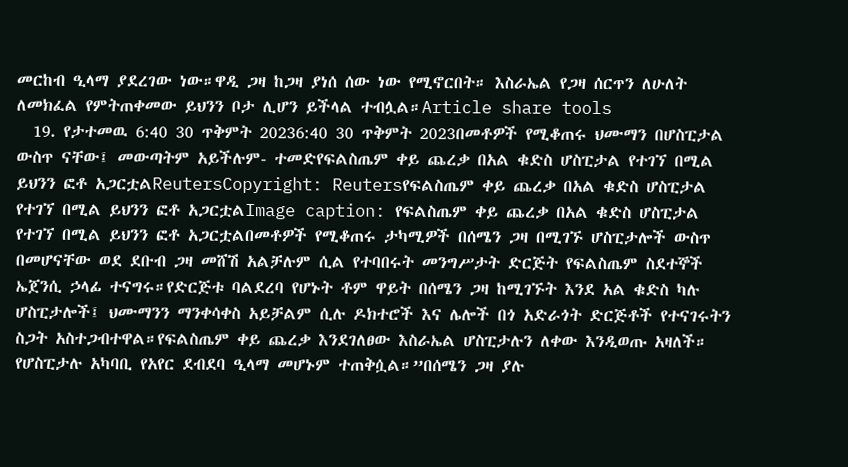መርከብ ዒላማ ያደረገው ነው።ዋዲ ጋዛ ከጋዛ ያነሰ ሰው ነው የሚኖርበት። እስራኤል የጋዛ ሰርጥን ለሁለት ለመክፈል የምትጠቀመው ይህንን ቦታ ሊሆን ይችላል ተብሏል።Article share tools
  19. የታተመዉ 6:40 30 ጥቅምት 20236:40 30 ጥቅምት 2023በመቶዎች የሚቆጠሩ ህሙማን በሆስፒታል ውስጥ ናቸው፤ መውጣትም አይችሉም- ተመድየፍልስጤም ቀይ ጨረቃ በአል ቁድስ ሆስፒታል የተገኘ በሚል ይህንን ፎቶ አጋርቷልReutersCopyright: Reutersየፍልስጤም ቀይ ጨረቃ በአል ቁድስ ሆስፒታል የተገኘ በሚል ይህንን ፎቶ አጋርቷልImage caption: የፍልስጤም ቀይ ጨረቃ በአል ቁድስ ሆስፒታል የተገኘ በሚል ይህንን ፎቶ አጋርቷልበመቶዎች የሚቆጠሩ ታካሚዎች በሰሜን ጋዛ በሚገኙ ሆስፒታሎች ውስጥ በመሆናቸው ወደ ደቡብ ጋዛ መሸሽ አልቻሉም ሲል የተባበሩት መንግሥታት ድርጅት የፍልስጤም ስደተኞች ኤጀንሲ ኃላፊ ተናግሩ።የድርጅቱ ባልደረባ የሆኑት ቶም ዋይት በሰሜን ጋዛ ከሚገኙት እንደ አል ቁድስ ካሉ ሆስፒታሎች፤ ህሙማንን ማንቀሳቀስ አይቻልም ሲሉ ዶክተሮች እና ሌሎች በጎ አድራጎት ድርጅቶች የተናገሩትን ስጋት አስተጋብተዋል።የፍልስጤም ቀይ ጨረቃ እንደገለፀው እስራኤል ሆስፒታሉን ለቀው እንዲወጡ አዛለች። የሆስፒታሉ አካባቢ የአየር ደብደባ ዒላማ መሆኑም ተጠቅሷል።”በሰሜን ጋዛ ያሉ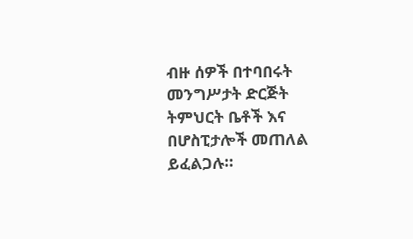ብዙ ሰዎች በተባበሩት መንግሥታት ድርጅት ትምህርት ቤቶች እና በሆስፒታሎች መጠለል ይፈልጋሉ።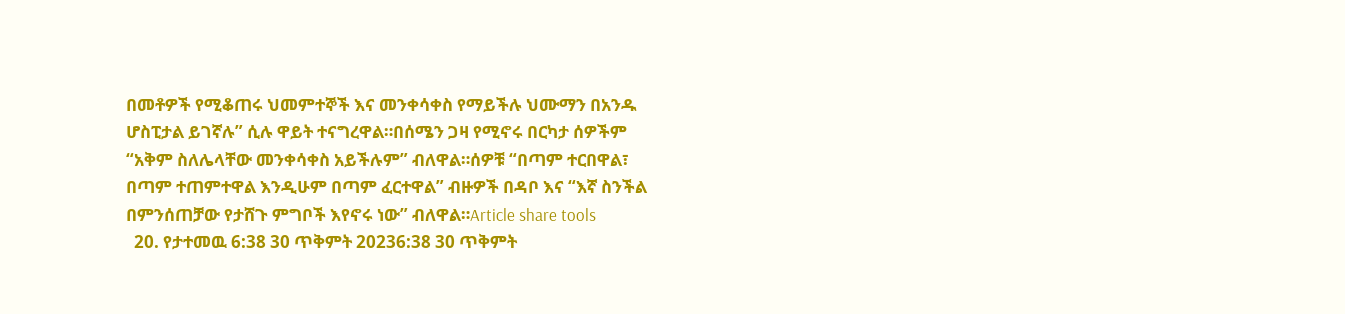በመቶዎች የሚቆጠሩ ህመምተኞች እና መንቀሳቀስ የማይችሉ ህሙማን በአንዱ ሆስፒታል ይገኛሉ” ሲሉ ዋይት ተናግረዋል።በሰሜን ጋዛ የሚኖሩ በርካታ ሰዎችም “አቅም ስለሌላቸው መንቀሳቀስ አይችሉም” ብለዋል።ሰዎቹ “በጣም ተርበዋል፣ በጣም ተጠምተዋል እንዲሁም በጣም ፈርተዋል” ብዙዎች በዳቦ እና “እኛ ስንችል በምንሰጠቻው የታሸጉ ምግቦች እየኖሩ ነው” ብለዋል።Article share tools
  20. የታተመዉ 6:38 30 ጥቅምት 20236:38 30 ጥቅምት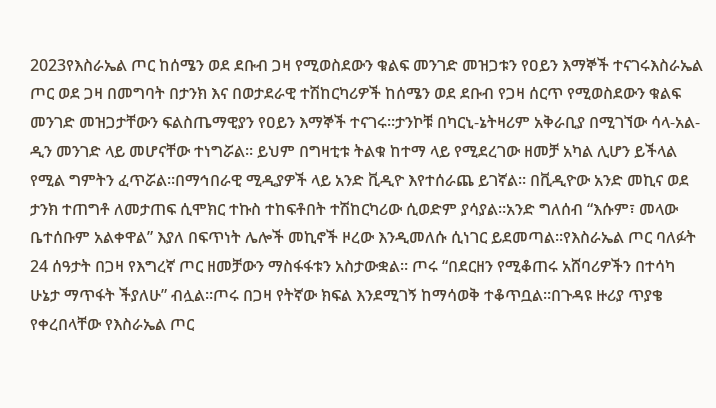2023የእስራኤል ጦር ከሰሜን ወደ ደቡብ ጋዛ የሚወስደውን ቁልፍ መንገድ መዝጋቱን የዐይን እማኞች ተናገሩእስራኤል ጦር ወደ ጋዛ በመግባት በታንክ እና በወታደራዊ ተሽከርካሪዎች ከሰሜን ወደ ደቡብ የጋዛ ሰርጥ የሚወስደውን ቁልፍ መንገድ መዝጋታቸውን ፍልስጤማዊያን የዐይን እማኞች ተናገሩ።ታንኮቹ በካርኒ-ኔትዛሪም አቅራቢያ በሚገኘው ሳላ-አል-ዲን መንገድ ላይ መሆናቸው ተነግሯል። ይህም በግዛቲቱ ትልቁ ከተማ ላይ የሚደረገው ዘመቻ አካል ሊሆን ይችላል የሚል ግምትን ፈጥሯል።በማኅበራዊ ሚዲያዎች ላይ አንድ ቪዲዮ እየተሰራጨ ይገኛል። በቪዲዮው አንድ መኪና ወደ ታንክ ተጠግቶ ለመታጠፍ ሲሞክር ተኩስ ተከፍቶበት ተሽከርካሪው ሲወድም ያሳያል።አንድ ግለሰብ “እሱም፣ መላው ቤተሰቡም አልቀዋል” እያለ በፍጥነት ሌሎች መኪኖች ዞረው እንዲመለሱ ሲነገር ይደመጣል።የእስራኤል ጦር ባለፉት 24 ሰዓታት በጋዛ የእግረኛ ጦር ዘመቻውን ማስፋፋቱን አስታውቋል። ጦሩ “በደርዘን የሚቆጠሩ አሸባሪዎችን በተሳካ ሁኔታ ማጥፋት ችያለሁ” ብሏል።ጦሩ በጋዛ የትኛው ክፍል እንደሚገኝ ከማሳወቅ ተቆጥቧል።በጉዳዩ ዙሪያ ጥያቄ የቀረበላቸው የእስራኤል ጦር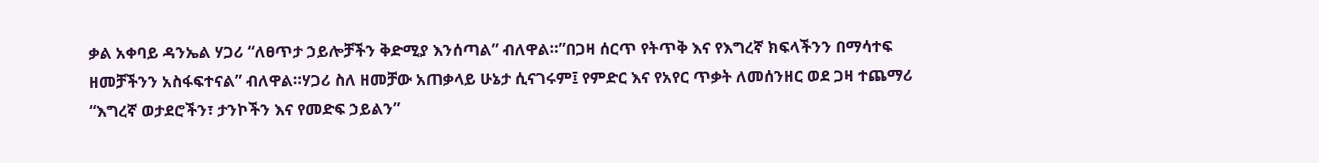ቃል አቀባይ ዳንኤል ሃጋሪ “ለፀጥታ ኃይሎቻችን ቅድሚያ እንሰጣል” ብለዋል።”በጋዛ ሰርጥ የትጥቅ እና የእግረኛ ክፍላችንን በማሳተፍ ዘመቻችንን አስፋፍተናል” ብለዋል።ሃጋሪ ስለ ዘመቻው አጠቃላይ ሁኔታ ሲናገሩም፤ የምድር እና የአየር ጥቃት ለመሰንዘር ወደ ጋዛ ተጨማሪ “እግረኛ ወታደሮችን፣ ታንኮችን እና የመድፍ ኃይልን”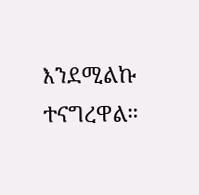እንደሚልኩ ተናግረዋል።